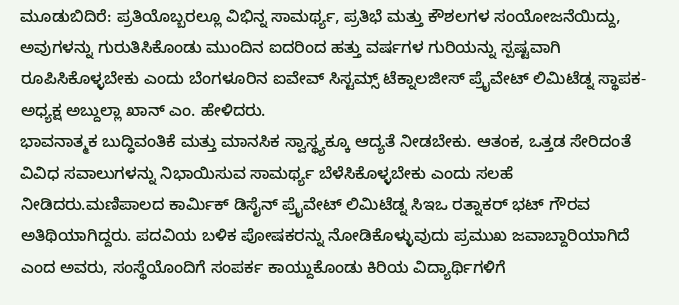ಮೂಡುಬಿದಿರೆ: ಪ್ರತಿಯೊಬ್ಬರಲ್ಲೂ ವಿಭಿನ್ನ ಸಾಮರ್ಥ್ಯ, ಪ್ರತಿಭೆ ಮತ್ತು ಕೌಶಲಗಳ ಸಂಯೋಜನೆಯಿದ್ದು, ಅವುಗಳನ್ನು ಗುರುತಿಸಿಕೊಂಡು ಮುಂದಿನ ಐದರಿಂದ ಹತ್ತು ವರ್ಷಗಳ ಗುರಿಯನ್ನು ಸ್ಪಷ್ಟವಾಗಿ ರೂಪಿಸಿಕೊಳ್ಳಬೇಕು ಎಂದು ಬೆಂಗಳೂರಿನ ಐವೇವ್ ಸಿಸ್ಟಮ್ಸ್ ಟೆಕ್ನಾಲಜೀಸ್ ಪ್ರೈವೇಟ್ ಲಿಮಿಟೆಡ್ನ ಸ್ಥಾಪಕ-ಅಧ್ಯಕ್ಷ ಅಬ್ದುಲ್ಲಾ ಖಾನ್ ಎಂ. ಹೇಳಿದರು.
ಭಾವನಾತ್ಮಕ ಬುದ್ಧಿವಂತಿಕೆ ಮತ್ತು ಮಾನಸಿಕ ಸ್ವಾಸ್ಥ್ಯಕ್ಕೂ ಆದ್ಯತೆ ನೀಡಬೇಕು. ಆತಂಕ, ಒತ್ತಡ ಸೇರಿದಂತೆ ವಿವಿಧ ಸವಾಲುಗಳನ್ನು ನಿಭಾಯಿಸುವ ಸಾಮರ್ಥ್ಯ ಬೆಳೆಸಿಕೊಳ್ಳಬೇಕು ಎಂದು ಸಲಹೆ ನೀಡಿದರು.ಮಣಿಪಾಲದ ಕಾರ್ಮಿಕ್ ಡಿಸೈನ್ ಪ್ರೈವೇಟ್ ಲಿಮಿಟೆಡ್ನ ಸಿಇಒ ರತ್ನಾಕರ್ ಭಟ್ ಗೌರವ ಅತಿಥಿಯಾಗಿದ್ದರು. ಪದವಿಯ ಬಳಿಕ ಪೋಷಕರನ್ನು ನೋಡಿಕೊಳ್ಳುವುದು ಪ್ರಮುಖ ಜವಾಬ್ದಾರಿಯಾಗಿದೆ ಎಂದ ಅವರು, ಸಂಸ್ಥೆಯೊಂದಿಗೆ ಸಂಪರ್ಕ ಕಾಯ್ದುಕೊಂಡು ಕಿರಿಯ ವಿದ್ಯಾರ್ಥಿಗಳಿಗೆ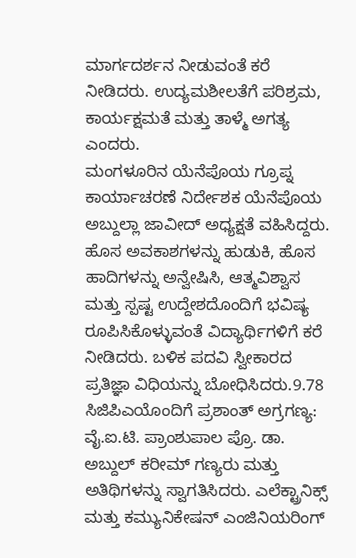ಮಾರ್ಗದರ್ಶನ ನೀಡುವಂತೆ ಕರೆ ನೀಡಿದರು. ಉದ್ಯಮಶೀಲತೆಗೆ ಪರಿಶ್ರಮ, ಕಾರ್ಯಕ್ಷಮತೆ ಮತ್ತು ತಾಳ್ಮೆ ಅಗತ್ಯ ಎಂದರು.
ಮಂಗಳೂರಿನ ಯೆನೆಪೊಯ ಗ್ರೂಪ್ನ ಕಾರ್ಯಾಚರಣೆ ನಿರ್ದೇಶಕ ಯೆನೆಪೊಯ ಅಬ್ದುಲ್ಲಾ ಜಾವೀದ್ ಅಧ್ಯಕ್ಷತೆ ವಹಿಸಿದ್ದರು. ಹೊಸ ಅವಕಾಶಗಳನ್ನು ಹುಡುಕಿ, ಹೊಸ ಹಾದಿಗಳನ್ನು ಅನ್ವೇಷಿಸಿ, ಆತ್ಮವಿಶ್ವಾಸ ಮತ್ತು ಸ್ಪಷ್ಟ ಉದ್ದೇಶದೊಂದಿಗೆ ಭವಿಷ್ಯ ರೂಪಿಸಿಕೊಳ್ಳುವಂತೆ ವಿದ್ಯಾರ್ಥಿಗಳಿಗೆ ಕರೆ ನೀಡಿದರು. ಬಳಿಕ ಪದವಿ ಸ್ವೀಕಾರದ ಪ್ರತಿಜ್ಞಾ ವಿಧಿಯನ್ನು ಬೋಧಿಸಿದರು.9.78 ಸಿಜಿಪಿಎಯೊಂದಿಗೆ ಪ್ರಶಾಂತ್ ಅಗ್ರಗಣ್ಯ: ವೈ.ಐ.ಟಿ. ಪ್ರಾಂಶುಪಾಲ ಪ್ರೊ. ಡಾ. ಅಬ್ದುಲ್ ಕರೀಮ್ ಗಣ್ಯರು ಮತ್ತು ಅತಿಥಿಗಳನ್ನು ಸ್ವಾಗತಿಸಿದರು. ಎಲೆಕ್ಟ್ರಾನಿಕ್ಸ್ ಮತ್ತು ಕಮ್ಯುನಿಕೇಷನ್ ಎಂಜಿನಿಯರಿಂಗ್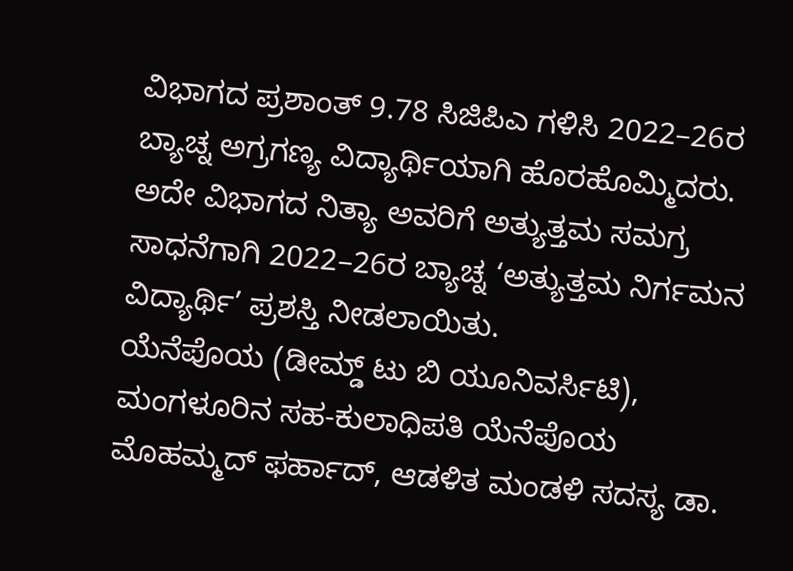ವಿಭಾಗದ ಪ್ರಶಾಂತ್ 9.78 ಸಿಜಿಪಿಎ ಗಳಿಸಿ 2022–26ರ ಬ್ಯಾಚ್ನ ಅಗ್ರಗಣ್ಯ ವಿದ್ಯಾರ್ಥಿಯಾಗಿ ಹೊರಹೊಮ್ಮಿದರು. ಅದೇ ವಿಭಾಗದ ನಿತ್ಯಾ ಅವರಿಗೆ ಅತ್ಯುತ್ತಮ ಸಮಗ್ರ ಸಾಧನೆಗಾಗಿ 2022–26ರ ಬ್ಯಾಚ್ನ ‘ಅತ್ಯುತ್ತಮ ನಿರ್ಗಮನ ವಿದ್ಯಾರ್ಥಿ’ ಪ್ರಶಸ್ತಿ ನೀಡಲಾಯಿತು.
ಯೆನೆಪೊಯ (ಡೀಮ್ಡ್ ಟು ಬಿ ಯೂನಿವರ್ಸಿಟಿ), ಮಂಗಳೂರಿನ ಸಹ-ಕುಲಾಧಿಪತಿ ಯೆನೆಪೊಯ ಮೊಹಮ್ಮದ್ ಫರ್ಹಾದ್, ಆಡಳಿತ ಮಂಡಳಿ ಸದಸ್ಯ ಡಾ.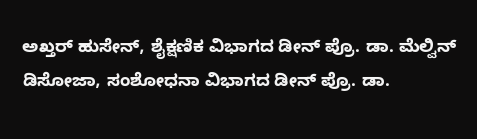ಅಖ್ತರ್ ಹುಸೇನ್, ಶೈಕ್ಷಣಿಕ ವಿಭಾಗದ ಡೀನ್ ಪ್ರೊ. ಡಾ. ಮೆಲ್ವಿನ್ ಡಿಸೋಜಾ, ಸಂಶೋಧನಾ ವಿಭಾಗದ ಡೀನ್ ಪ್ರೊ. ಡಾ.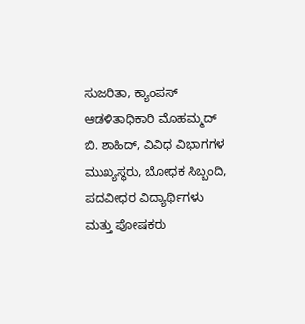ಸುಜರಿತಾ, ಕ್ಯಾಂಪಸ್ ಆಡಳಿತಾಧಿಕಾರಿ ಮೊಹಮ್ಮದ್ ಬಿ. ಶಾಹಿದ್, ವಿವಿಧ ವಿಭಾಗಗಳ ಮುಖ್ಯಸ್ಥರು, ಬೋಧಕ ಸಿಬ್ಬಂದಿ, ಪದವೀಧರ ವಿದ್ಯಾರ್ಥಿಗಳು ಮತ್ತು ಪೋಷಕರು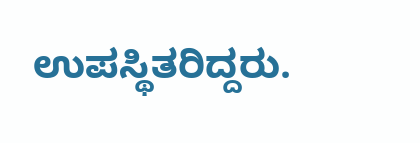ಉಪಸ್ಥಿತರಿದ್ದರು.